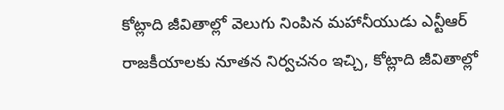కోట్లాది జీవితాల్లో వెలుగు నింపిన మహానీయుడు ఎన్టీఆర్
రాజకీయాలకు నూతన నిర్వచనం ఇచ్చి, కోట్లాది జీవితాల్లో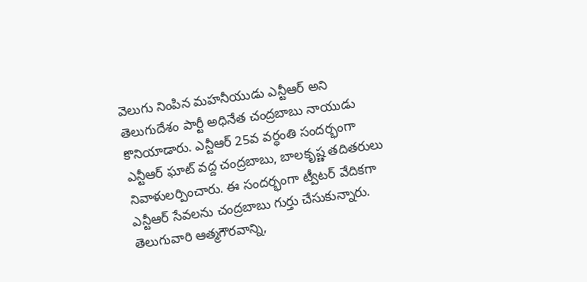వెలుగు నింపిన మహనీయుడు ఎన్టీఆర్ అని తెలుగుదేశం పార్టీ అధినేత చంద్రబాబు నాయుడు కొనియాడారు. ఎన్టీఆర్ 25వ వర్ధంతి సందర్భంగా ఎన్టీఆర్ ఘాట్ వద్ద చంద్రబాబు, బాలకృష్ణ తదితరులు నివాళులర్పించారు. ఈ సందర్భంగా ట్వీటర్ వేదికగా ఎన్టీఆర్ సేవలను చంద్రబాబు గుర్తు చేసుకున్నారు. తెలుగువారి ఆత్మగౌరవాన్ని,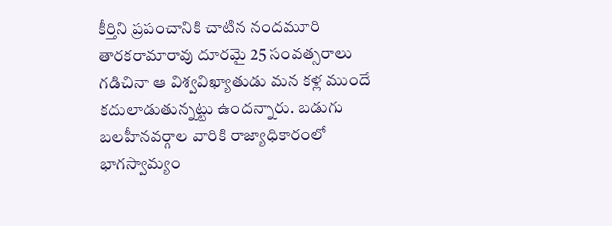కీర్తిని ప్రపంచానికి చాటిన నందమూరి తారకరామారావు దూరమై 25 సంవత్సరాలు గడిచినా ఆ విశ్వవిఖ్యాతుడు మన కళ్ల ముందే కదులాడుతున్నట్టు ఉందన్నారు. బడుగు బలహీనవర్గాల వారికి రాజ్యాధికారంలో భాగస్వామ్యం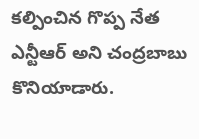కల్పించిన గొప్ప నేత ఎన్టీఆర్ అని చంద్రబాబు కొనియాడారు.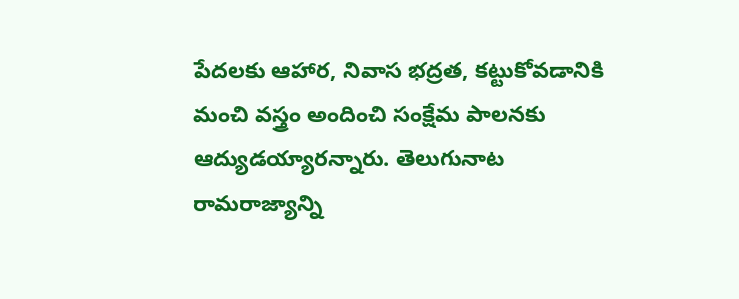పేదలకు ఆహార, నివాస భద్రత, కట్టుకోవడానికి మంచి వస్త్రం అందించి సంక్షేమ పాలనకు ఆద్యుడయ్యారన్నారు. తెలుగునాట రామరాజ్యాన్ని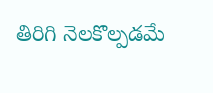తిరిగి నెలకొల్పడమే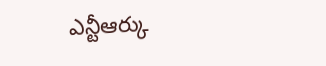ఎన్టీఆర్కు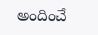అందించే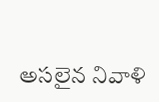అసలైన నివాళి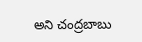అని చంద్రబాబు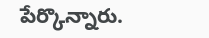పేర్కొన్నారు.